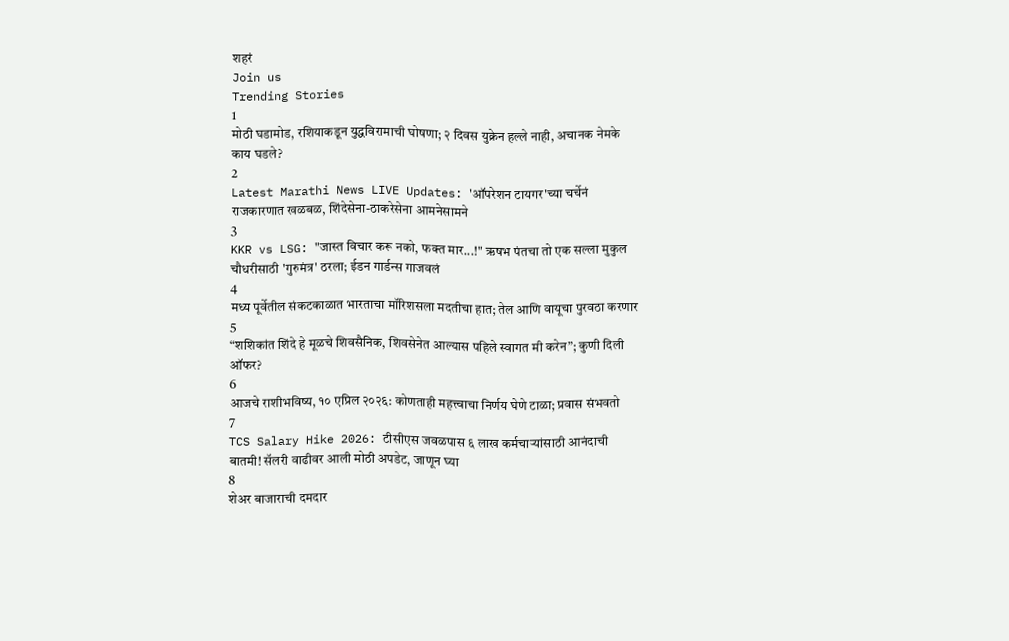शहरं
Join us
Trending Stories
1
मोठी घडामोड, रशियाकडून युद्धविरामाची घोषणा; २ दिवस युक्रेन हल्ले नाही, अचानक नेमके काय घडले?
2
Latest Marathi News LIVE Updates: 'ऑपरेशन टायगर'च्या चर्चेनं राजकारणात खळबळ, शिंदेसेना-ठाकरेसेना आमनेसामने
3
KKR vs LSG: "जास्त विचार करू नको, फक्त मार...!" ऋषभ पंतचा तो एक सल्ला मुकुल चौधरीसाठी 'गुरुमंत्र' ठरला; ईडन गार्डन्स गाजवलं
4
मध्य पूर्वेतील संकटकाळात भारताचा मॉरिशसला मदतीचा हात; तेल आणि वायूचा पुरवठा करणार
5
“शशिकांत शिंदे हे मूळचे शिवसैनिक, शिवसेनेत आल्यास पहिले स्वागत मी करेन”; कुणी दिली ऑफर?
6
आजचे राशीभविष्य, १० एप्रिल २०२६: कोणताही महत्त्वाचा निर्णय घेणे टाळा; प्रवास संभवतो
7
TCS Salary Hike 2026: टीसीएस जवळपास ६ लाख कर्मचाऱ्यांसाठी आनंदाची बातमी! सॅलरी वाढीवर आली मोठी अपडेट, जाणून घ्या
8
शेअर बाजाराची दमदार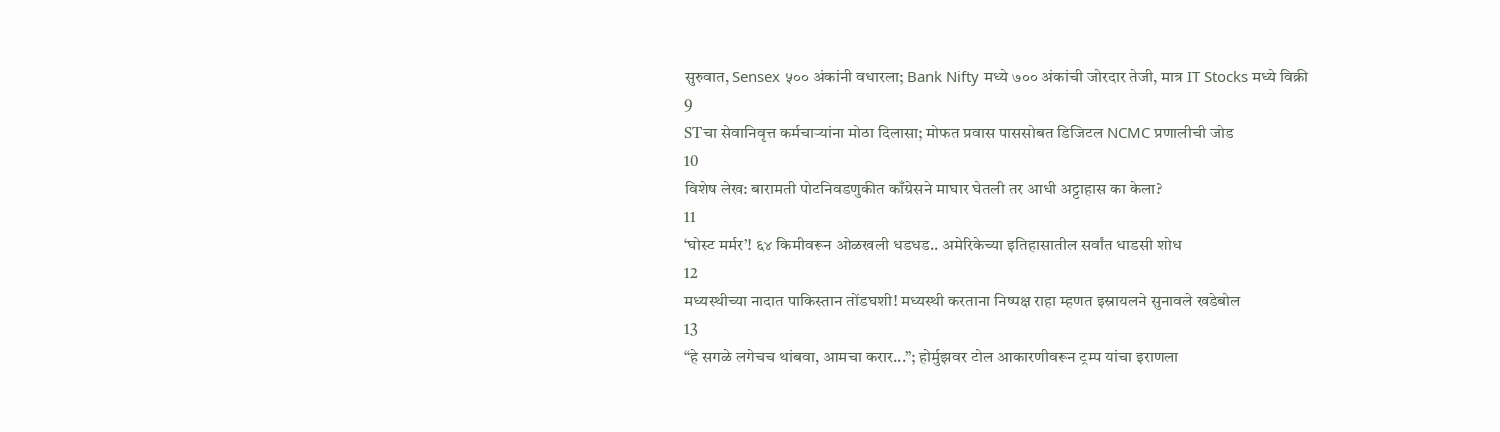सुरुवात, Sensex ५०० अंकांनी वधारला; Bank Nifty मध्ये ७०० अंकांची जोरदार तेजी, मात्र IT Stocks मध्ये विक्री
9
STचा सेवानिवृत्त कर्मचाऱ्यांना मोठा दिलासा; मोफत प्रवास पाससोबत डिजिटल NCMC प्रणालीची जोड
10
विशेष लेख: बारामती पोटनिवडणुकीत काँग्रेसने माघार घेतली तर आधी अट्टाहास का केला?
11
‘घोस्ट मर्मर’! ६४ किमीवरून ओळखली धडधड.. अमेरिकेच्या इतिहासातील सर्वांत धाडसी शोध
12
मध्यस्थीच्या नादात पाकिस्तान तोंडघशी! मध्यस्थी करताना निष्पक्ष राहा म्हणत इस्रायलने सुनावले खडेबोल
13
“हे सगळे लगेचच थांबवा, आमचा करार...”; होर्मुझवर टोल आकारणीवरून ट्रम्प यांचा इराणला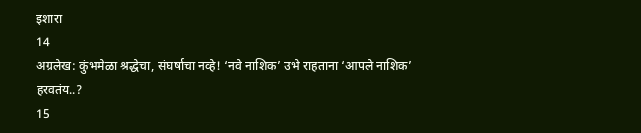इशारा
14
अग्रलेख: कुंभमेळा श्रद्धेचा, संघर्षाचा नव्हे! ‘नवे नाशिक’ उभे राहताना ‘आपले नाशिक’ हरवतंय..?
15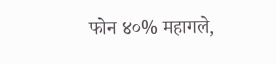फोन ४०% महागले,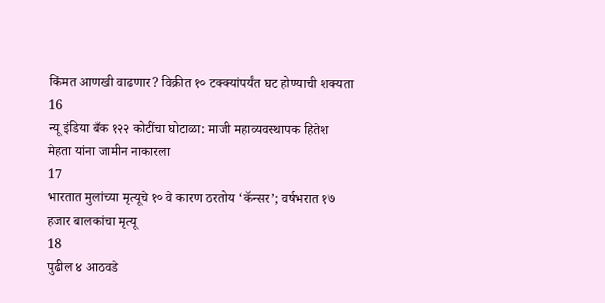किंमत आणखी वाढणार? विक्रीत १० टक्क्यांपर्यंत घट होण्याची शक्यता
16
न्यू इंडिया बँक १२२ कोटींचा घोटाळा: माजी महाव्यवस्थापक हितेश मेहता यांना जामीन नाकारला
17
भारतात मुलांच्या मृत्यूचे १० वे कारण ठरतोय ‘कॅन्सर’; वर्षभरात १७ हजार बालकांचा मृत्यू
18
पुढील ४ आठवडे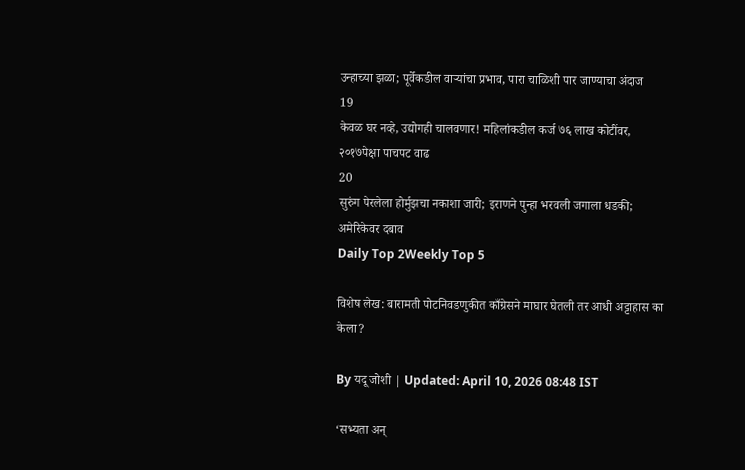उन्हाच्या झळा; पूर्वेकडील वाऱ्यांचा प्रभाव, पारा चाळिशी पार जाण्याचा अंदाज
19
केवळ घर नव्हे, उद्योगही चालवणार! महिलांकडील कर्ज ७६ लाख कोटींवर, २०१७पेक्षा पाचपट वाढ
20
सुरुंग पेरलेला होर्मुझचा नकाशा जारी; इराणने पुन्हा भरवली जगाला धडकी; अमेरिकेवर दबाव
Daily Top 2Weekly Top 5

विशेष लेख: बारामती पोटनिवडणुकीत काँग्रेसने माघार घेतली तर आधी अट्टाहास का केला?

By यदू जोशी | Updated: April 10, 2026 08:48 IST

‘सभ्यता अन्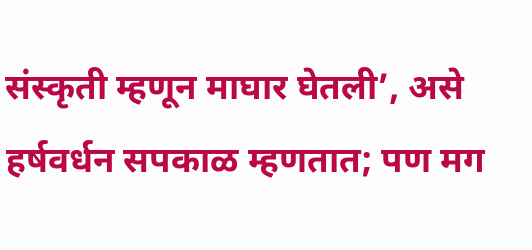संस्कृती म्हणून माघार घेतली’, असे हर्षवर्धन सपकाळ म्हणतात; पण मग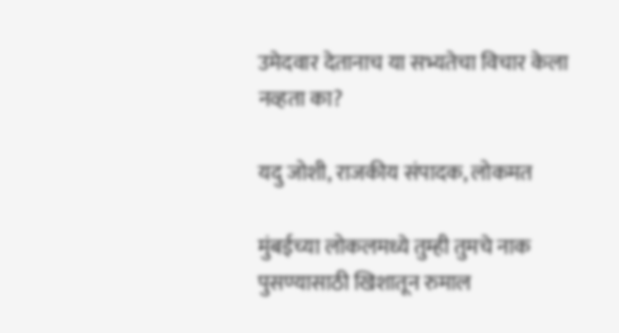उमेदवार देतानाच या सभ्यतेचा विचार केला नव्हता का?

यदु जोशी, राजकीय संपादक, लोकमत

मुंबईच्या लोकलमध्ये तुम्ही तुमचे नाक पुसण्यासाठी खिशातून रुमाल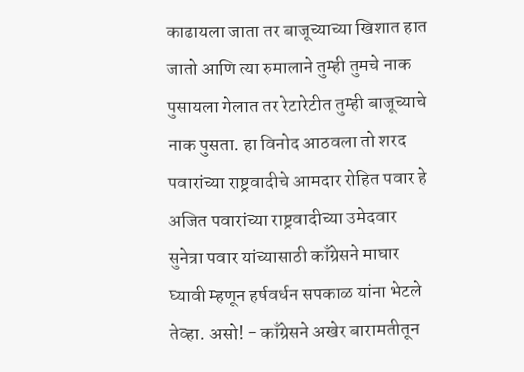काढायला जाता तर बाजूच्याच्या खिशात हात जातो आणि त्या रुमालाने तुम्ही तुमचे नाक पुसायला गेलात तर रेटारेटीत तुम्ही बाजूच्याचे नाक पुसता. हा विनोद आठवला तो शरद पवारांच्या राष्ट्रवादीचे आमदार रोहित पवार हे अजित पवारांच्या राष्ट्रवादीच्या उमेदवार सुनेत्रा पवार यांच्यासाठी काँग्रेसने माघार घ्यावी म्हणून हर्षवर्धन सपकाळ यांना भेटले तेव्हा. असो! - काँग्रेसने अखेर बारामतीतून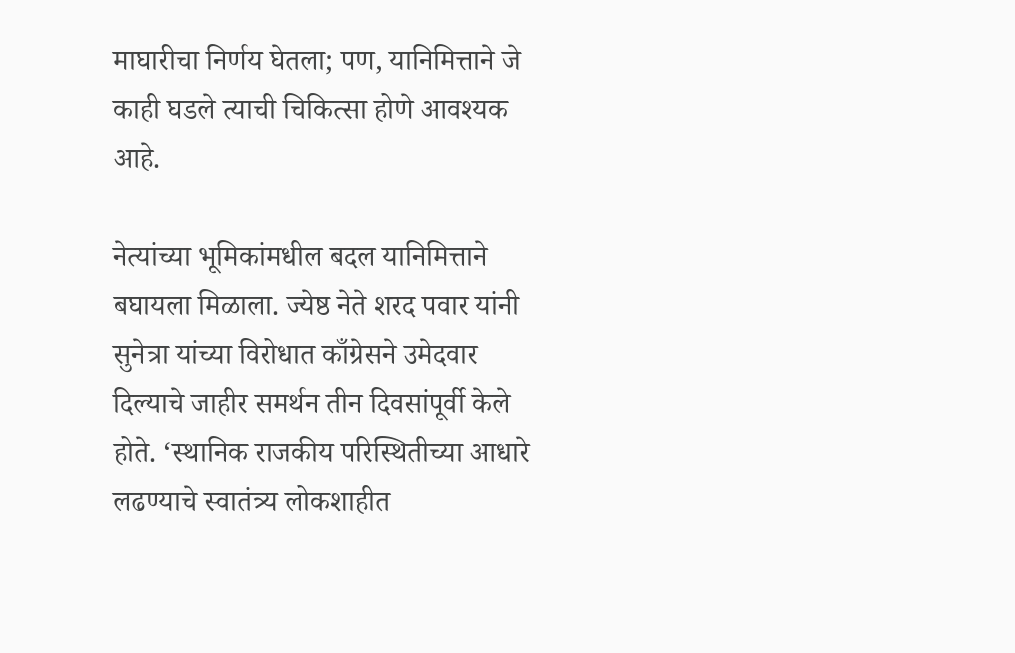माघारीचा निर्णय घेतला; पण, यानिमित्ताने जे काही घडले त्याची चिकित्सा होणे आवश्यक आहे.

नेत्यांच्या भूमिकांमधील बदल यानिमित्ताने बघायला मिळाला. ज्येष्ठ नेते शरद पवार यांनी सुनेत्रा यांच्या विरोधात काँग्रेसने उमेदवार दिल्याचे जाहीर समर्थन तीन दिवसांपूर्वी केले होते. ‘स्थानिक राजकीय परिस्थितीच्या आधारे लढण्याचे स्वातंत्र्य लोकशाहीत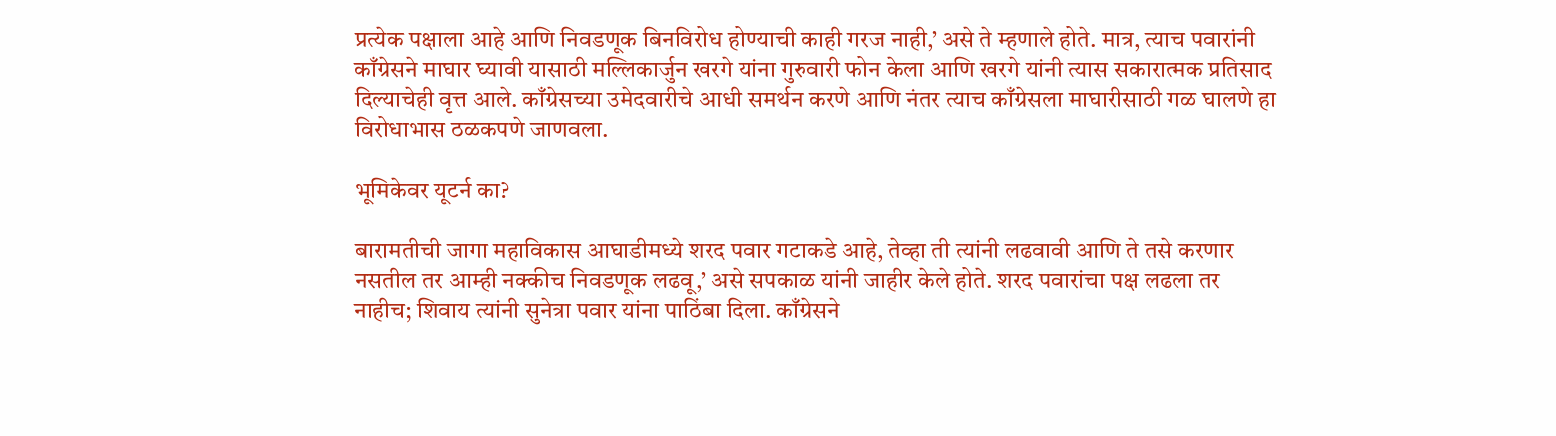प्रत्येक पक्षाला आहे आणि निवडणूक बिनविरोध होण्याची काही गरज नाही,’ असे ते म्हणाले होते. मात्र, त्याच पवारांनी काँग्रेसने माघार घ्यावी यासाठी मल्लिकार्जुन खरगे यांना गुरुवारी फोन केला आणि खरगे यांनी त्यास सकारात्मक प्रतिसाद दिल्याचेही वृत्त आले. काँग्रेसच्या उमेदवारीचे आधी समर्थन करणे आणि नंतर त्याच काँग्रेसला माघारीसाठी गळ घालणे हा विरोधाभास ठळकपणे जाणवला.

भूमिकेवर यूटर्न का?

बारामतीची जागा महाविकास आघाडीमध्ये शरद पवार गटाकडे आहे, तेव्हा ती त्यांनी लढवावी आणि ते तसे करणार नसतील तर आम्ही नक्कीच निवडणूक लढवू,’ असे सपकाळ यांनी जाहीर केले होते. शरद पवारांचा पक्ष लढला तर नाहीच; शिवाय त्यांनी सुनेत्रा पवार यांना पाठिंबा दिला. काँग्रेसने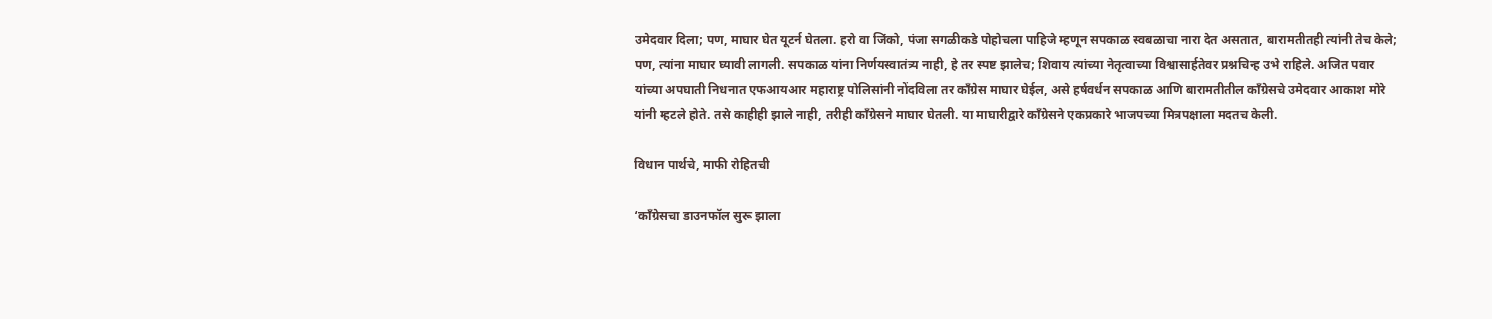उमेदवार दिला; पण, माघार घेत यूटर्न घेतला. हरो वा जिंको, पंजा सगळीकडे पोहोचला पाहिजे म्हणून सपकाळ स्वबळाचा नारा देत असतात, बारामतीतही त्यांनी तेच केले; पण, त्यांना माघार घ्यावी लागली. सपकाळ यांना निर्णयस्वातंत्र्य नाही, हे तर स्पष्ट झालेच; शिवाय त्यांच्या नेतृत्वाच्या विश्वासार्हतेवर प्रश्नचिन्ह उभे राहिले. अजित पवार यांच्या अपघाती निधनात एफआयआर महाराष्ट्र पोलिसांनी नोंदविला तर काँग्रेस माघार घेईल, असे हर्षवर्धन सपकाळ आणि बारामतीतील काँग्रेसचे उमेदवार आकाश मोरे यांनी म्हटले होते. तसे काहीही झाले नाही, तरीही काँग्रेसने माघार घेतली. या माघारीद्वारे काँग्रेसने एकप्रकारे भाजपच्या मित्रपक्षाला मदतच केली.

विधान पार्थचे, माफी रोहितची

‘काँग्रेसचा डाउनफॉल सुरू झाला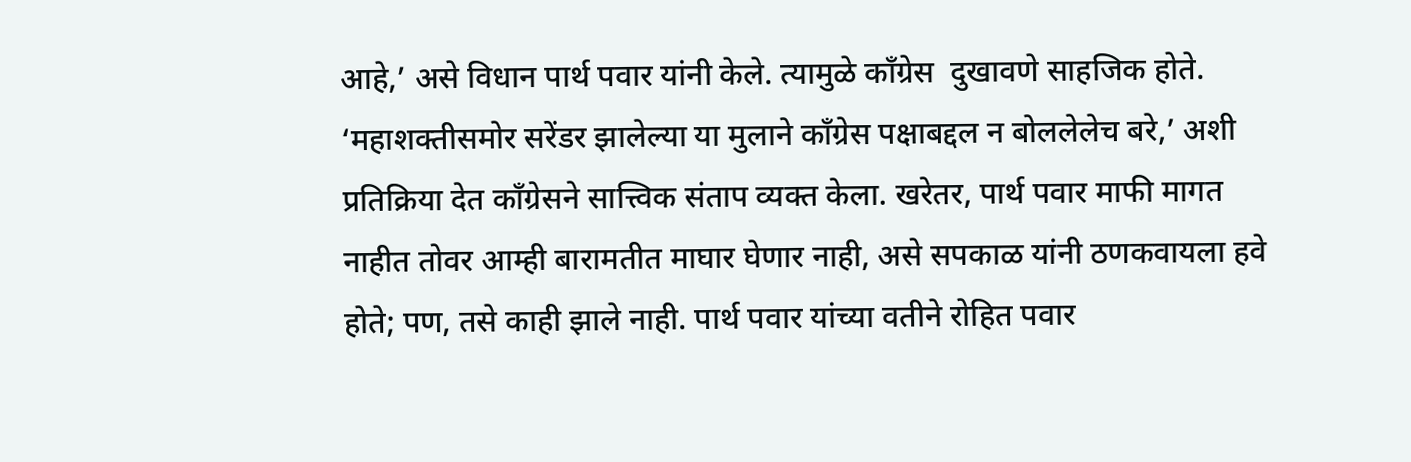आहे,’ असे विधान पार्थ पवार यांनी केले. त्यामुळे काँग्रेस  दुखावणे साहजिक होते. ‘महाशक्तीसमोर सरेंडर झालेल्या या मुलाने काँग्रेस पक्षाबद्दल न बोललेलेच बरे,’ अशी प्रतिक्रिया देत काँग्रेसने सात्त्विक संताप व्यक्त केला. खरेतर, पार्थ पवार माफी मागत नाहीत तोवर आम्ही बारामतीत माघार घेणार नाही, असे सपकाळ यांनी ठणकवायला हवे होते; पण, तसे काही झाले नाही. पार्थ पवार यांच्या वतीने रोहित पवार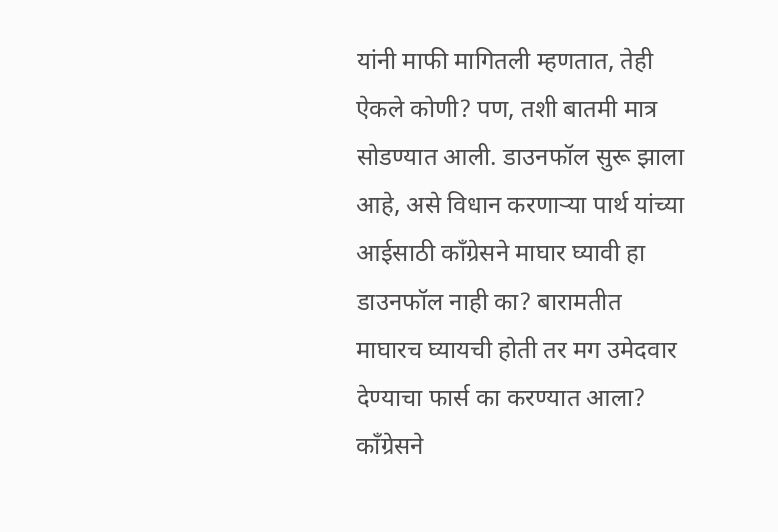यांनी माफी मागितली म्हणतात, तेही ऐकले कोणी? पण, तशी बातमी मात्र सोडण्यात आली. डाउनफॉल सुरू झाला आहे, असे विधान करणाऱ्या पार्थ यांच्या आईसाठी काँग्रेसने माघार घ्यावी हा डाउनफॉल नाही का? बारामतीत माघारच घ्यायची होती तर मग उमेदवार देण्याचा फार्स का करण्यात आला? काँग्रेसने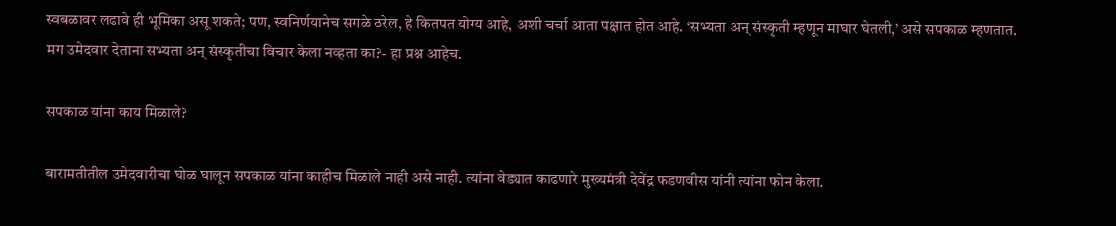स्वबळावर लढावे ही भूमिका असू शकते; पण, स्वनिर्णयानेच सगळे ठरेल, हे कितपत योग्य आहे, अशी चर्चा आता पक्षात होत आहे. ‘सभ्यता अन् संस्कृती म्हणून माघार घेतली,’ असे सपकाळ म्हणतात. मग उमेदवार देताना सभ्यता अन् संस्कृतीचा विचार केला नव्हता का?- हा प्रश्न आहेच.

सपकाळ यांना काय मिळाले?

बारामतीतील उमेदवारीचा घोळ घालून सपकाळ यांना काहीच मिळाले नाही असे नाही. त्यांना वेड्यात काढणारे मुख्यमंत्री देवेंद्र फडणवीस यांनी त्यांना फोन केला.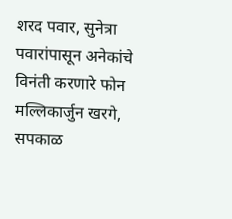शरद पवार, सुनेत्रा पवारांपासून अनेकांचे विनंती करणारे फोन मल्लिकार्जुन खरगे, सपकाळ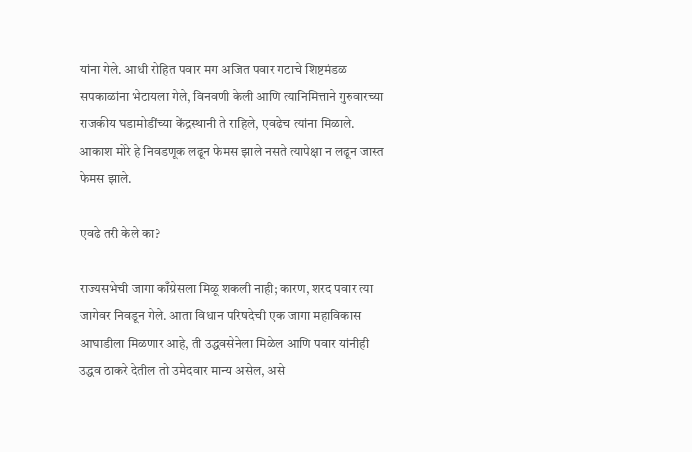यांना गेले. आधी रोहित पवार मग अजित पवार गटाचे शिष्टमंडळ सपकाळांना भेटायला गेले, विनवणी केली आणि त्यानिमित्ताने गुरुवारच्या राजकीय घडामोडींच्या केंद्रस्थानी ते राहिले, एवढेच त्यांना मिळाले. आकाश मोरे हे निवडणूक लढून फेमस झाले नसते त्यापेक्षा न लढून जास्त फेमस झाले.

एवढे तरी केले का?

राज्यसभेची जागा काँग्रेसला मिळू शकली नाही; कारण, शरद पवार त्या जागेवर निवडून गेले. आता विधान परिषदेची एक जागा महाविकास आघाडीला मिळणार आहे, ती उद्धवसेनेला मिळेल आणि पवार यांनीही उद्धव ठाकरे देतील तो उमेदवार मान्य असेल, असे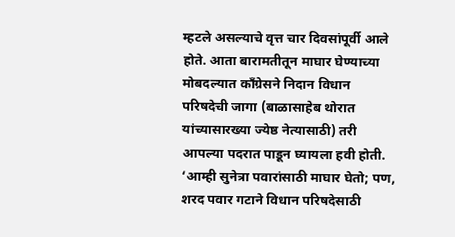म्हटले असल्याचे वृत्त चार दिवसांपूर्वी आले होते. आता बारामतीतून माघार घेण्याच्या मोबदल्यात काँग्रेसने निदान विधान परिषदेची जागा (बाळासाहेब थोरात यांच्यासारख्या ज्येष्ठ नेत्यासाठी) तरी आपल्या पदरात पाडून घ्यायला हवी होती. ‘आम्ही सुनेत्रा पवारांसाठी माघार घेतो; पण, शरद पवार गटाने विधान परिषदेसाठी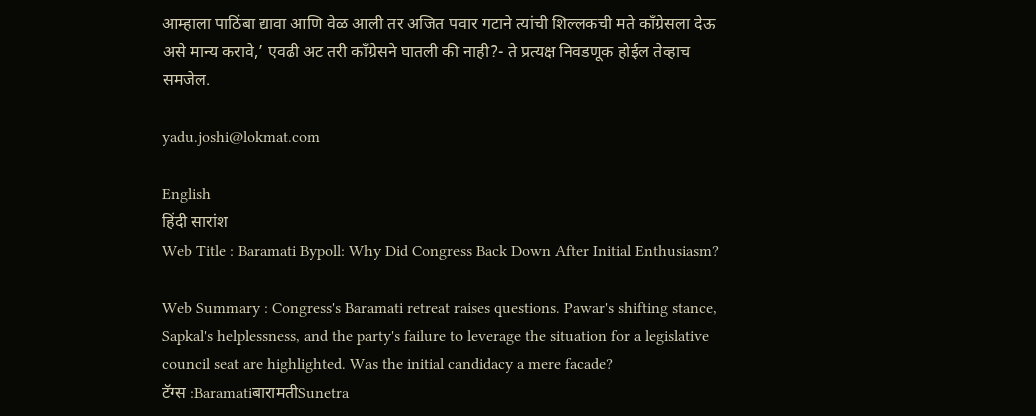आम्हाला पाठिंबा द्यावा आणि वेळ आली तर अजित पवार गटाने त्यांची शिल्लकची मते काँग्रेसला देऊ असे मान्य करावे,’ एवढी अट तरी काँग्रेसने घातली की नाही?- ते प्रत्यक्ष निवडणूक होईल तेव्हाच समजेल.

yadu.joshi@lokmat.com

English
हिंदी सारांश
Web Title : Baramati Bypoll: Why Did Congress Back Down After Initial Enthusiasm?

Web Summary : Congress's Baramati retreat raises questions. Pawar's shifting stance, Sapkal's helplessness, and the party's failure to leverage the situation for a legislative council seat are highlighted. Was the initial candidacy a mere facade?
टॅग्स :BaramatiबारामतीSunetra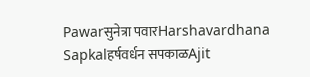Pawarसुनेत्रा पवारHarshavardhana Sapkalहर्षवर्धन सपकाळAjit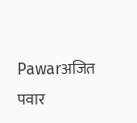Pawarअजित पवार